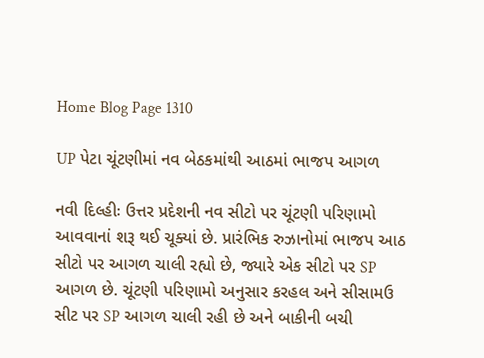Home Blog Page 1310

UP પેટા ચૂંટણીમાં નવ બેઠકમાંથી આઠમાં ભાજપ આગળ

નવી દિલ્હીઃ ઉત્તર પ્રદેશની નવ સીટો પર ચૂંટણી પરિણામો આવવાનાં શરૂ થઈ ચૂક્યાં છે. પ્રારંભિક રુઝાનોમાં ભાજપ આઠ સીટો પર આગળ ચાલી રહ્યો છે, જ્યારે એક સીટો પર SP આગળ છે. ચૂંટણી પરિણામો અનુસાર કરહલ અને સીસામઉ સીટ પર SP આગળ ચાલી રહી છે અને બાકીની બચી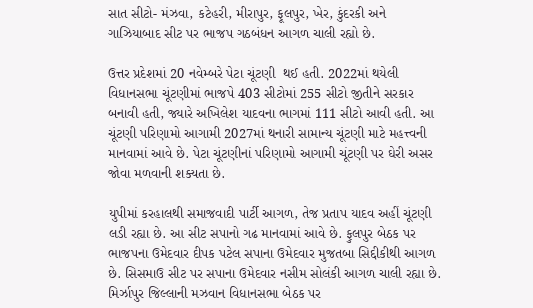સાત સીટો- મંઝવા, કટેહરી, મીરાપુર, ફૂલપુર, ખેર, કુંદરકી અને ગાઝિયાબાદ સીટ પર ભાજપ ગઠબંધન આગળ ચાલી રહ્યો છે.

ઉત્તર પ્રદેશમાં 20 નવેમ્બરે પેટા ચૂંટણી  થઈ હતી. 2022માં થયેલી વિધાનસભા ચૂંટણીમાં ભાજપે 403 સીટોમાં 255 સીટો જીતીને સરકાર બનાવી હતી, જ્યારે અખિલેશ યાદવના ભાગમાં 111 સીટો આવી હતી. આ ચૂંટણી પરિણામો આગામી 2027માં થનારી સામાન્ય ચૂંટણી માટે મહત્ત્વની માનવામાં આવે છે. પેટા ચૂંટણીનાં પરિણામો આગામી ચૂંટણી પર ઘેરી અસર જોવા મળવાની શક્યતા છે.

યુપીમાં કરહાલથી સમાજવાદી પાર્ટી આગળ, તેજ પ્રતાપ યાદવ અહીં ચૂંટણી લડી રહ્યા છે. આ સીટ સપાનો ગઢ માનવામાં આવે છે. ફુલપુર બેઠક પર ભાજપના ઉમેદવાર દીપક પટેલ સપાના ઉમેદવાર મુજતબા સિદ્દીકીથી આગળ છે. સિસમાઉ સીટ પર સપાના ઉમેદવાર નસીમ સોલંકી આગળ ચાલી રહ્યા છે. મિર્ઝાપુર જિલ્લાની મઝવાન વિધાનસભા બેઠક પર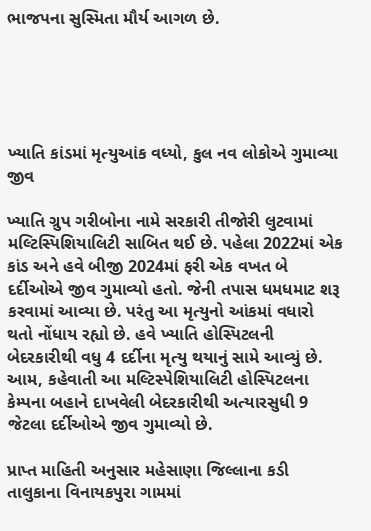ભાજપના સુસ્મિતા મૌર્ય આગળ છે.





ખ્યાતિ કાંડમાં મૃત્યુઆંક વધ્યો, કુલ નવ લોકોએ ગુમાવ્યા જીવ

ખ્યાતિ ગ્રુપ ગરીબોના નામે સરકારી તીજોરી લુટવામાં મલ્ટિસ્પિશિયાલિટી સાબિત થઈ છે. પહેલા 2022માં એક કાંડ અને હવે બીજી 2024માં ફરી એક વખત બે દર્દીઓએ જીવ ગુમાવ્યો હતો. જેની તપાસ ધમધમાટ શરૂ કરવામાં આવ્યા છે. પરંતુ આ મૃત્યુનો આંકમાં વધારો થતો નોંધાય રહ્યો છે. હવે ખ્યાતિ હોસ્પિટલની બેદરકારીથી વધુ 4 દર્દીના મૃત્યુ થયાનું સામે આવ્યું છે. આમ, કહેવાતી આ મલ્ટિસ્પેશિયાલિટી હોસ્પિટલના કેમ્પના બહાને દાખવેલી બેદરકારીથી અત્યારસુધી 9 જેટલા દર્દીઓએ જીવ ગુમાવ્યો છે.

પ્રાપ્ત માહિતી અનુસાર મહેસાણા જિલ્લાના કડી તાલુકાના વિનાયકપુરા ગામમાં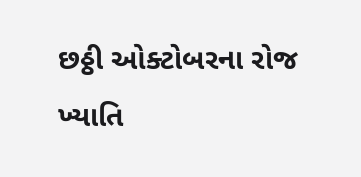છઠ્ઠી ઓક્ટોબરના રોજ ખ્યાતિ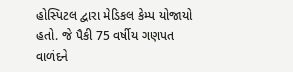હોસ્પિટલ દ્વારા મેડિકલ કેમ્પ યોજાયો હતો. જે પૈકી 75 વર્ષીય ગણપત વાળંદને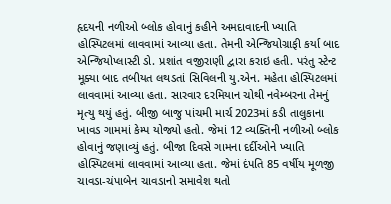હૃદયની નળીઓ બ્લોક હોવાનું કહીને અમદાવાદની ખ્યાતિ હોસ્પિટલમાં લાવવામાં આવ્યા હતા. તેમની એન્જિયોગ્રાફી કર્યા બાદ એન્જિયોપ્લાસ્ટી ડો. પ્રશાંત વજીરાણી દ્વારા કરાઇ હતી. પરંતુ સ્ટેન્ટ મૂક્યા બાદ તબીયત લથડતાં સિવિલની યુ.એન. મહેતા હોસ્પિટલમાં લાવવામાં આવ્યા હતા. સારવાર દરમિયાન ચોથી નવેમ્બરના તેમનું મૃત્યુ થયું હતું. બીજી બાજુ પાંચમી માર્ચ 2023માં કડી તાલુકાના ખાવડ ગામમાં કેમ્પ યોજ્યો હતો. જેમાં 12 વ્યક્તિની નળીઓ બ્લોક હોવાનું જણાવ્યું હતું. બીજા દિવસે ગામના દર્દીઓને ખ્યાતિ હોસ્પિટલમાં લાવવામાં આવ્યા હતા. જેમાં દંપતિ 85 વર્ષીય મૂળજી ચાવડા-ચંપાબેન ચાવડાનો સમાવેશ થતો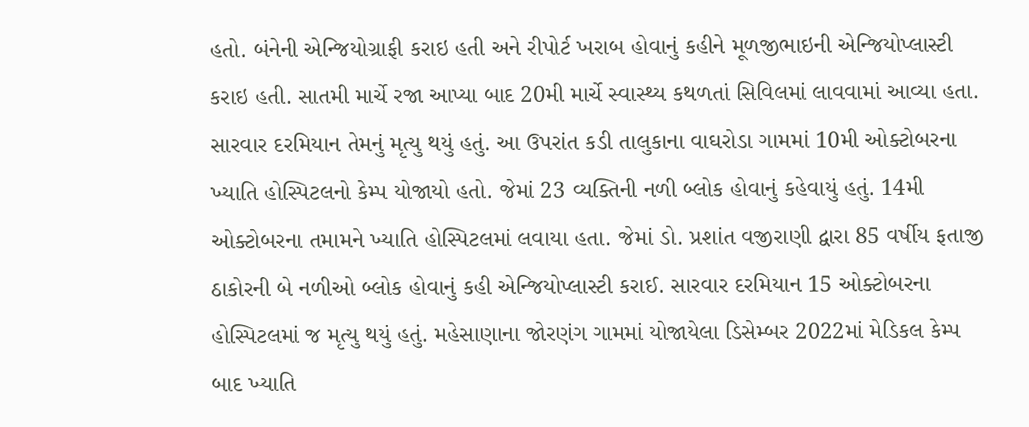હતો. બંનેની એન્જિયોગ્રાફી કરાઇ હતી અને રીપોર્ટ ખરાબ હોવાનું કહીને મૂળજીભાઇની એન્જિયોપ્લાસ્ટી કરાઇ હતી. સાતમી માર્ચે રજા આપ્યા બાદ 20મી માર્ચે સ્વાસ્થ્ય કથળતાં સિવિલમાં લાવવામાં આવ્યા હતા. સારવાર દરમિયાન તેમનું મૃત્યુ થયું હતું. આ ઉપરાંત કડી તાલુકાના વાઘરોડા ગામમાં 10મી ઓક્ટોબરના ખ્યાતિ હોસ્પિટલનો કેમ્પ યોજાયો હતો. જેમાં 23 વ્યક્તિની નળી બ્લોક હોવાનું કહેવાયું હતું. 14મી ઓક્ટોબરના તમામને ખ્યાતિ હોસ્પિટલમાં લવાયા હતા. જેમાં ડો. પ્રશાંત વજીરાણી દ્વારા 85 વર્ષીય ફતાજી ઠાકોરની બે નળીઓ બ્લોક હોવાનું કહી એન્જિયોપ્લાસ્ટી કરાઈ. સારવાર દરમિયાન 15 ઓક્ટોબરના હોસ્પિટલમાં જ મૃત્યુ થયું હતું. મહેસાણાના જોરણંગ ગામમાં યોજાયેલા ડિસેમ્બર 2022માં મેડિકલ કેમ્પ બાદ ખ્યાતિ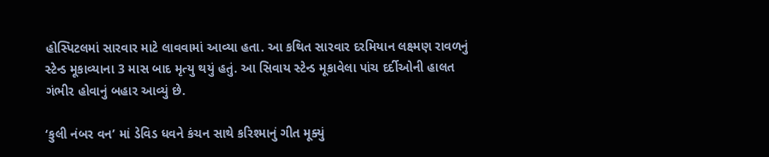હોસ્પિટલમાં સારવાર માટે લાવવામાં આવ્યા હતા. આ કથિત સારવાર દરમિયાન લક્ષ્મણ રાવળનું સ્ટેન્ડ મૂકાવ્યાના 3 માસ બાદ મૃત્યુ થયું હતું. આ સિવાય સ્ટેન્ડ મૂકાવેલા પાંચ દર્દીઓની હાલત ગંભીર હોવાનું બહાર આવ્યું છે.

‘કુલી નંબર વન’ માં ડેવિડ ધવને કંચન સાથે કરિશ્માનું ગીત મૂક્યું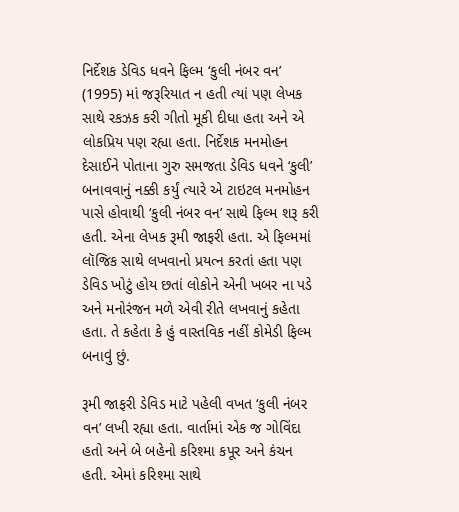નિર્દેશક ડેવિડ ધવને ફિલ્મ ‘કુલી નંબર વન’ (1995) માં જરૂરિયાત ન હતી ત્યાં પણ લેખક સાથે રકઝક કરી ગીતો મૂકી દીધા હતા અને એ લોકપ્રિય પણ રહ્યા હતા. નિર્દેશક મનમોહન દેસાઈને પોતાના ગુરુ સમજતા ડેવિડ ધવને ‘કુલી’ બનાવવાનું નક્કી કર્યું ત્યારે એ ટાઇટલ મનમોહન પાસે હોવાથી ‘કુલી નંબર વન’ સાથે ફિલ્મ શરૂ કરી હતી. એના લેખક રૂમી જાફરી હતા. એ ફિલ્મમાં લૉજિક સાથે લખવાનો પ્રયત્ન કરતાં હતા પણ ડેવિડ ખોટું હોય છતાં લોકોને એની ખબર ના પડે અને મનોરંજન મળે એવી રીતે લખવાનું કહેતા હતા. તે કહેતા કે હું વાસ્તવિક નહીં કોમેડી ફિલ્મ બનાવું છું.

રૂમી જાફરી ડેવિડ માટે પહેલી વખત ‘કુલી નંબર વન’ લખી રહ્યા હતા. વાર્તામાં એક જ ગોવિંદા હતો અને બે બહેનો કરિશ્મા કપૂર અને કંચન હતી. એમાં કરિશ્મા સાથે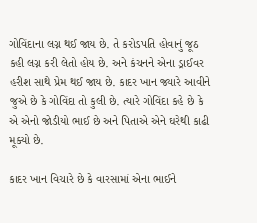ગોવિંદાના લગ્ન થઈ જાય છે. તે કરોડપતિ હોવાનું જૂઠ કહી લગ્ન કરી લેતો હોય છે. અને કંચનને એના ડ્રાઈવર હરીશ સાથે પ્રેમ થઈ જાય છે. કાદર ખાન જ્યારે આવીને જુએ છે કે ગોવિંદા તો કુલી છે. ત્યારે ગોવિંદા કહે છે કે એ એનો જોડીયો ભાઈ છે અને પિતાએ એને ઘરેથી કાઢી મૂક્યો છે.

કાદર ખાન વિચારે છે કે વારસામાં એના ભાઈને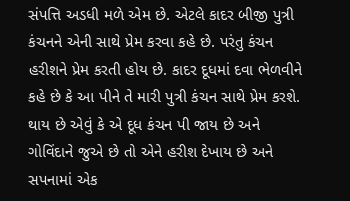સંપત્તિ અડધી મળે એમ છે. એટલે કાદર બીજી પુત્રી કંચનને એની સાથે પ્રેમ કરવા કહે છે. પરંતુ કંચન હરીશને પ્રેમ કરતી હોય છે. કાદર દૂધમાં દવા ભેળવીને કહે છે કે આ પીને તે મારી પુત્રી કંચન સાથે પ્રેમ કરશે. થાય છે એવું કે એ દૂધ કંચન પી જાય છે અને ગોવિંદાને જુએ છે તો એને હરીશ દેખાય છે અને સપનામાં એક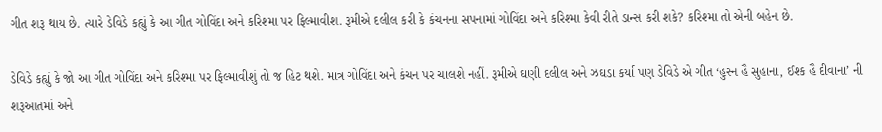ગીત શરૂ થાય છે. ત્યારે ડેવિડે કહ્યું કે આ ગીત ગોવિંદા અને કરિશ્મા પર ફિલ્માવીશ. રૂમીએ દલીલ કરી કે કંચનના સપનામાં ગોવિંદા અને કરિશ્મા કેવી રીતે ડાન્સ કરી શકે? કરિશ્મા તો એની બહેન છે.

ડેવિડે કહ્યું કે જો આ ગીત ગોવિંદા અને કરિશ્મા પર ફિલ્માવીશું તો જ હિટ થશે. માત્ર ગોવિંદા અને કંચન પર ચાલશે નહીં. રૂમીએ ઘણી દલીલ અને ઝઘડા કર્યા પણ ડેવિડે એ ગીત ‘હુસ્ન હૈ સુહાના, ઈશ્ક હૈ દીવાના’ ની શરૂઆતમાં અને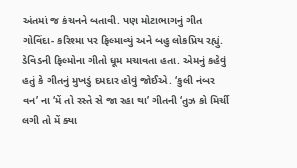અંતમાં જ કંચનને બતાવી. પણ મોટાભાગનું ગીત ગોવિંદા- કરિશ્મા પર ફિલ્માવ્યું અને બહુ લોકપ્રિય રહ્યું. ડેવિડની ફિલ્મોના ગીતો ધૂમ મચાવતા હતા. એમનું કહેવું હતું કે ગીતનું મુખડું દમદાર હોવું જોઈએ. ‘કુલી નંબર વન’ ના ‘મેં તો રસ્તે સે જા રહા થા’ ગીતની ‘તુઝ કો મિર્ચી લગી તો મેં ક્યા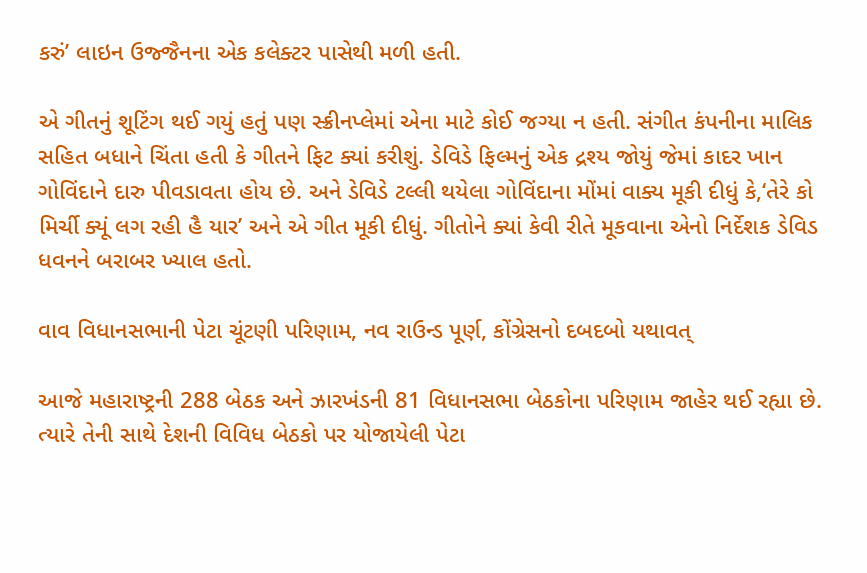કરું’ લાઇન ઉજ્જૈનના એક કલેક્ટર પાસેથી મળી હતી.

એ ગીતનું શૂટિંગ થઈ ગયું હતું પણ સ્ક્રીનપ્લેમાં એના માટે કોઈ જગ્યા ન હતી. સંગીત કંપનીના માલિક સહિત બધાને ચિંતા હતી કે ગીતને ફિટ ક્યાં કરીશું. ડેવિડે ફિલ્મનું એક દ્રશ્ય જોયું જેમાં કાદર ખાન ગોવિંદાને દારુ પીવડાવતા હોય છે. અને ડેવિડે ટલ્લી થયેલા ગોવિંદાના મોંમાં વાક્ય મૂકી દીધું કે,‘તેરે કો મિર્ચી ક્યૂં લગ રહી હૈ યાર’ અને એ ગીત મૂકી દીધું. ગીતોને ક્યાં કેવી રીતે મૂકવાના એનો નિર્દેશક ડેવિડ ધવનને બરાબર ખ્યાલ હતો.

વાવ વિધાનસભાની પેટા ચૂંટણી પરિણામ, નવ રાઉન્ડ પૂર્ણ, કોંગ્રેસનો દબદબો યથાવત્

આજે મહારાષ્ટ્રની 288 બેઠક અને ઝારખંડની 81 વિધાનસભા બેઠકોના પરિણામ જાહેર થઈ રહ્યા છે. ત્યારે તેની સાથે દેશની વિવિધ બેઠકો પર યોજાયેલી પેટા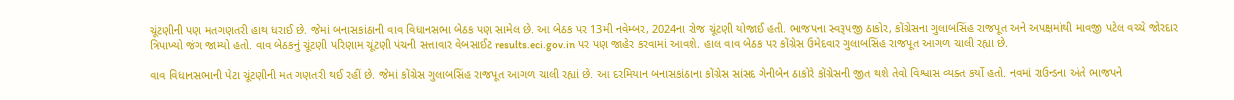ચૂંટણીની પણ મતગણતરી હાથ ધરાઈ છે. જેમાં બનાસકાંઠાની વાવ વિધાનસભા બેઠક પણ સામેલ છે. આ બેઠક પર 13મી નવેમ્બર, 2024ના રોજ ચૂંટણી યોજાઈ હતી. ભાજપના સ્વરૂપજી ઠાકોર, કોંગ્રેસના ગુલાબસિંહ રાજપૂત અને અપક્ષમાંથી માવજી પટેલ વચ્ચે જોરદાર ત્રિપાખ્યો જંગ જામ્યો હતો. વાવ બેઠકનું ચૂંટણી પરિણામ ચૂંટણી પંચની સત્તાવાર વેબસાઈટ results.eci.gov.in પર પણ જાહેર કરવામાં આવશે. હાલ વાવ બેઠક પર કોંગ્રેસ ઉમેદવાર ગુલાબસિંહ રાજપૂત આગળ ચાલી રહ્યા છે.

વાવ વિધાનસભાની પેટા ચૂંટણીની મત ગણતરી થઈ રહીં છે. જેમાં કોંગ્રેસ ગુલાબસિંહ રાજપૂત આગળ ચાલી રહ્યાં છે. આ દરમિયાન બનાસકાંઠાના કોંગ્રેસ સાંસદ ગેનીબેન ઠાકોરે કોંગ્રેસની જીત થશે તેવો વિશ્વાસ વ્યક્ત કર્યો હતો. નવમાં રાઉન્ડના અંતે ભાજપને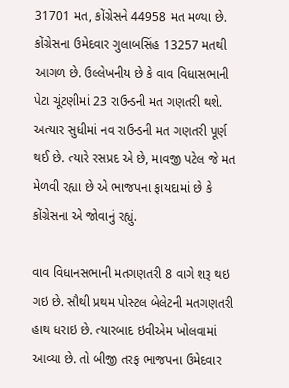31701 મત, કોંગ્રેસને 44958 મત મળ્યા છે. કોંગ્રેસના ઉમેદવાર ગુલાબસિંહ 13257 મતથી આગળ છે. ઉલ્લેખનીય છે કે વાવ વિધાસભાની પેટા ચૂંટણીમાં 23 રાઉન્ડની મત ગણતરી થશે. અત્યાર સુધીમાં નવ રાઉન્ડની મત ગણતરી પૂર્ણ થઈ છે. ત્યારે રસપ્રદ એ છે, માવજી પટેલ જે મત મેળવી રહ્યા છે એ ભાજપના ફાયદામાં છે કે કોંગ્રેસના એ જોવાનું રહ્યું.

વાવ વિધાનસભાની મતગણતરી 8 વાગે શરૂ થઇ ગઇ છે. સૌથી પ્રથમ પોસ્ટલ બેલેટની મતગણતરી હાથ ધરાઇ છે. ત્યારબાદ ઇવીએમ ખોલવામાં આવ્યા છે. તો બીજી તરફ ભાજપના ઉમેદવાર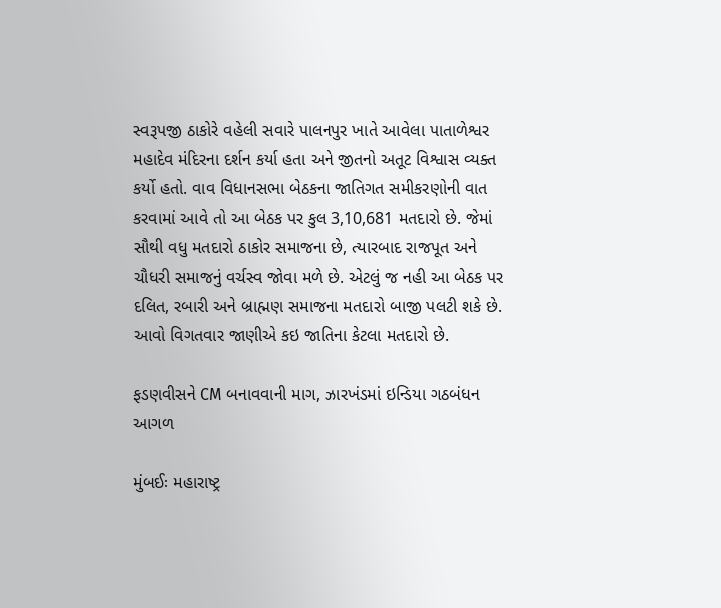સ્વરૂપજી ઠાકોરે વહેલી સવારે પાલનપુર ખાતે આવેલા પાતાળેશ્વર મહાદેવ મંદિરના દર્શન કર્યા હતા અને જીતનો અતૂટ વિશ્વાસ વ્યક્ત કર્યો હતો. વાવ વિધાનસભા બેઠકના જાતિગત સમીકરણોની વાત કરવામાં આવે તો આ બેઠક પર કુલ 3,10,681 મતદારો છે. જેમાં સૌથી વધુ મતદારો ઠાકોર સમાજના છે, ત્યારબાદ રાજપૂત અને ચૌધરી સમાજનું વર્ચસ્વ જોવા મળે છે. એટલું જ નહી આ બેઠક પર દલિત, રબારી અને બ્રાહ્મણ સમાજના મતદારો બાજી પલટી શકે છે. આવો વિગતવાર જાણીએ કઇ જાતિના કેટલા મતદારો છે.

ફડણવીસને CM બનાવવાની માગ, ઝારખંડમાં ઇન્ડિયા ગઠબંધન આગળ

મુંબઈઃ મહારાષ્ટ્ર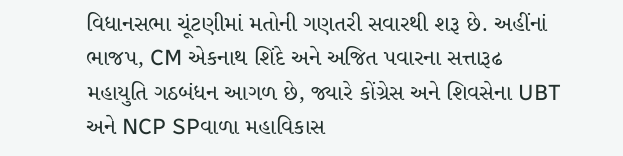વિધાનસભા ચૂંટણીમાં મતોની ગણતરી સવારથી શરૂ છે. અહીંનાં ભાજપ, CM એકનાથ શિંદે અને અજિત પવારના સત્તારૂઢ મહાયુતિ ગઠબંધન આગળ છે, જ્યારે કોંગ્રેસ અને શિવસેના UBT અને NCP SPવાળા મહાવિકાસ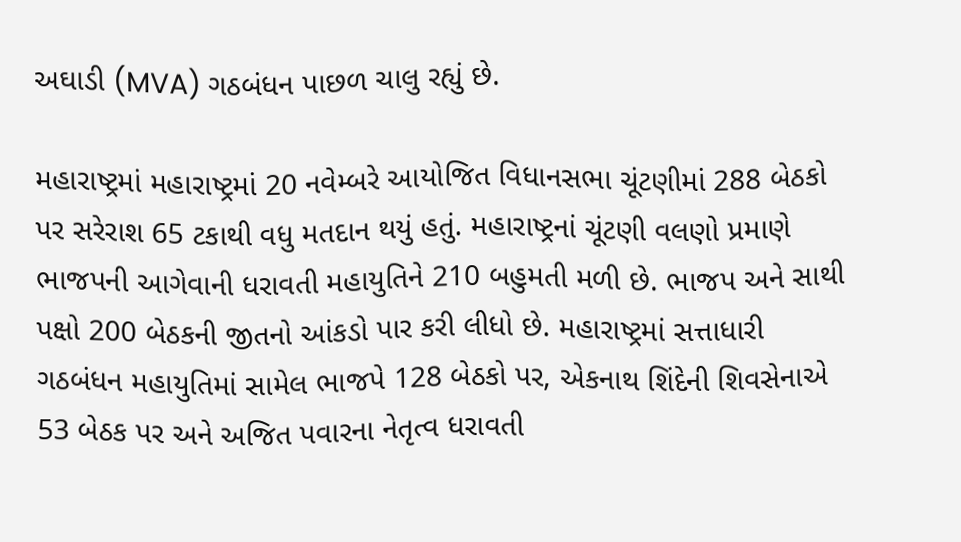અઘાડી (MVA) ગઠબંધન પાછળ ચાલુ રહ્યું છે.

મહારાષ્ટ્રમાં મહારાષ્ટ્રમાં 20 નવેમ્બરે આયોજિત વિધાનસભા ચૂંટણીમાં 288 બેઠકો પર સરેરાશ 65 ટકાથી વધુ મતદાન થયું હતું. મહારાષ્ટ્રનાં ચૂંટણી વલણો પ્રમાણે ભાજપની આગેવાની ધરાવતી મહાયુતિને 210 બહુમતી મળી છે. ભાજપ અને સાથી પક્ષો 200 બેઠકની જીતનો આંકડો પાર કરી લીધો છે. મહારાષ્ટ્રમાં સત્તાધારી ગઠબંધન મહાયુતિમાં સામેલ ભાજપે 128 બેઠકો પર, એકનાથ શિંદેની શિવસેનાએ 53 બેઠક પર અને અજિત પવારના નેતૃત્વ ધરાવતી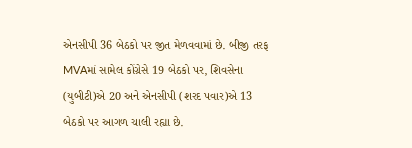એનસીપી 36 બેઠકો પર જીત મેળવવામાં છે. બીજી તરફ MVAમાં સામેલ કોંગ્રેસે 19 બેઠકો પર, શિવસેના (યુબીટી)એ 20 અને એનસીપી (શરદ પવાર)એ 13 બેઠકો પર આગળ ચાલી રહ્યા છે.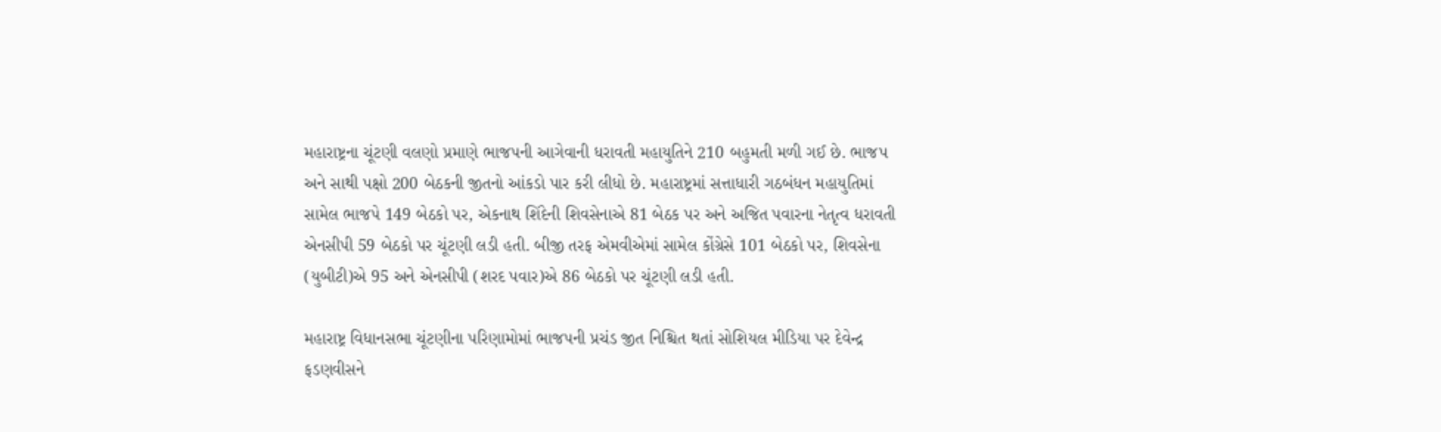મહારાષ્ટ્રના ચૂંટણી વલણો પ્રમાણે ભાજપની આગેવાની ધરાવતી મહાયુતિને 210 બહુમતી મળી ગઈ છે. ભાજપ અને સાથી પક્ષો 200 બેઠકની જીતનો આંકડો પાર કરી લીધો છે. મહારાષ્ટ્રમાં સત્તાધારી ગઠબંધન મહાયુતિમાં સામેલ ભાજપે 149 બેઠકો પર, એકનાથ શિંદેની શિવસેનાએ 81 બેઠક પર અને અજિત પવારના નેતૃત્વ ધરાવતી એનસીપી 59 બેઠકો પર ચૂંટણી લડી હતી. બીજી તરફ એમવીએમાં સામેલ કોંગ્રેસે 101 બેઠકો પર, શિવસેના (યુબીટી)એ 95 અને એનસીપી (શરદ પવાર)એ 86 બેઠકો પર ચૂંટણી લડી હતી.

મહારાષ્ટ્ર વિધાનસભા ચૂંટણીના પરિણામોમાં ભાજપની પ્રચંડ જીત નિશ્ચિત થતાં સોશિયલ મીડિયા પર દેવેન્દ્ર ફડણવીસને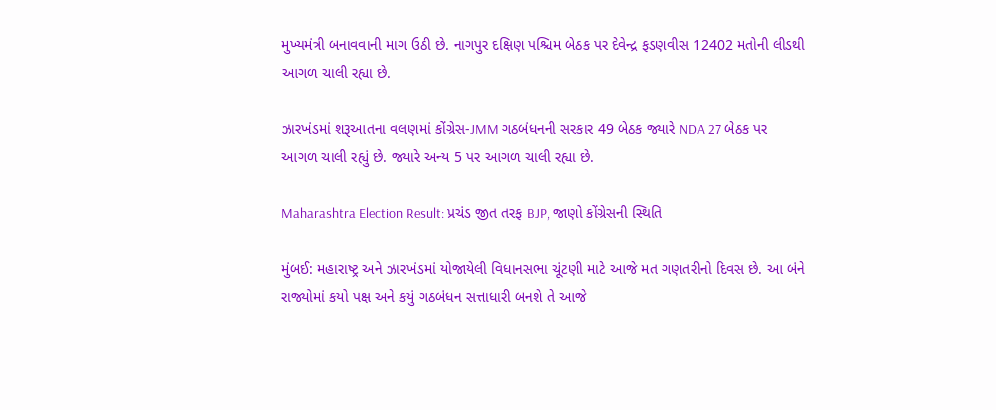મુખ્યમંત્રી બનાવવાની માગ ઉઠી છે. નાગપુર દક્ષિણ પશ્ચિમ બેઠક પર દેવેન્દ્ર ફડણવીસ 12402 મતોની લીડથી આગળ ચાલી રહ્યા છે.

ઝારખંડમાં શરૂઆતના વલણમાં કોંગ્રેસ-JMM ગઠબંધનની સરકાર 49 બેઠક જ્યારે NDA 27 બેઠક પર આગળ ચાલી રહ્યું છે. જ્યારે અન્ય 5 પર આગળ ચાલી રહ્યા છે.

Maharashtra Election Result: પ્રચંડ જીત તરફ BJP, જાણો કોંગ્રેસની સ્થિતિ

મુંબઈ: મહારાષ્ટ્ર અને ઝારખંડમાં યોજાયેલી વિધાનસભા ચૂંટણી માટે આજે મત ગણતરીનો દિવસ છે. આ બંને રાજ્યોમાં કયો પક્ષ અને કયું ગઠબંધન સત્તાધારી બનશે તે આજે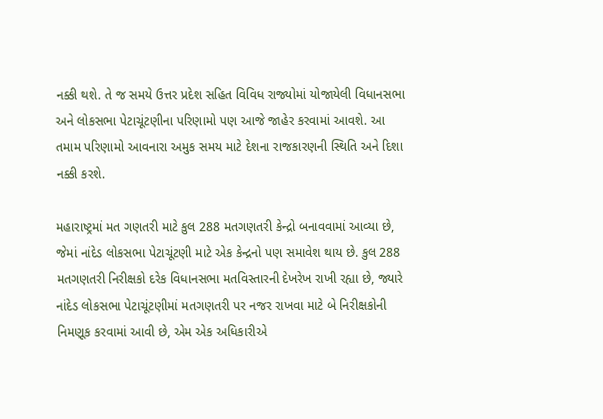નક્કી થશે. તે જ સમયે ઉત્તર પ્રદેશ સહિત વિવિધ રાજ્યોમાં યોજાયેલી વિધાનસભા અને લોકસભા પેટાચૂંટણીના પરિણામો પણ આજે જાહેર કરવામાં આવશે. આ તમામ પરિણામો આવનારા અમુક સમય માટે દેશના રાજકારણની સ્થિતિ અને દિશા નક્કી કરશે.

મહારાષ્ટ્રમાં મત ગણતરી માટે કુલ 288 મતગણતરી કેન્દ્રો બનાવવામાં આવ્યા છે, જેમાં નાંદેડ લોકસભા પેટાચૂંટણી માટે એક કેન્દ્રનો પણ સમાવેશ થાય છે. કુલ 288 મતગણતરી નિરીક્ષકો દરેક વિધાનસભા મતવિસ્તારની દેખરેખ રાખી રહ્યા છે, જ્યારે નાંદેડ લોકસભા પેટાચૂંટણીમાં મતગણતરી પર નજર રાખવા માટે બે નિરીક્ષકોની નિમણૂક કરવામાં આવી છે, એમ એક અધિકારીએ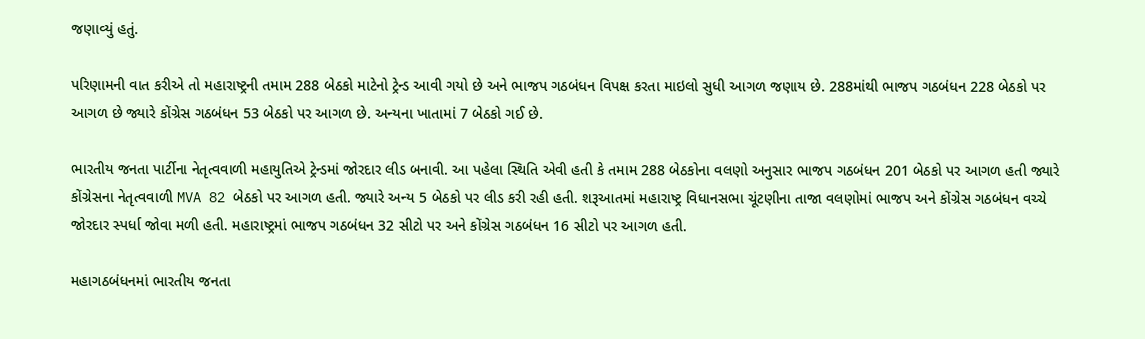જણાવ્યું હતું.

પરિણામની વાત કરીએ તો મહારાષ્ટ્રની તમામ 288 બેઠકો માટેનો ટ્રેન્ડ આવી ગયો છે અને ભાજપ ગઠબંધન વિપક્ષ કરતા માઇલો સુધી આગળ જણાય છે. 288માંથી ભાજપ ગઠબંધન 228 બેઠકો પર આગળ છે જ્યારે કોંગ્રેસ ગઠબંધન 53 બેઠકો પર આગળ છે. અન્યના ખાતામાં 7 બેઠકો ગઈ છે.

ભારતીય જનતા પાર્ટીના નેતૃત્વવાળી મહાયુતિએ ટ્રેન્ડમાં જોરદાર લીડ બનાવી. આ પહેલા સ્થિતિ એવી હતી કે તમામ 288 બેઠકોના વલણો અનુસાર ભાજપ ગઠબંધન 201 બેઠકો પર આગળ હતી જ્યારે કોંગ્રેસના નેતૃત્વવાળી MVA 82 બેઠકો પર આગળ હતી. જ્યારે અન્ય 5 બેઠકો પર લીડ કરી રહી હતી. શરૂઆતમાં મહારાષ્ટ્ર વિધાનસભા ચૂંટણીના તાજા વલણોમાં ભાજપ અને કોંગ્રેસ ગઠબંધન વચ્ચે જોરદાર સ્પર્ધા જોવા મળી હતી. મહારાષ્ટ્રમાં ભાજપ ગઠબંધન 32 સીટો પર અને કોંગ્રેસ ગઠબંધન 16 સીટો પર આગળ હતી.

મહાગઠબંધનમાં ભારતીય જનતા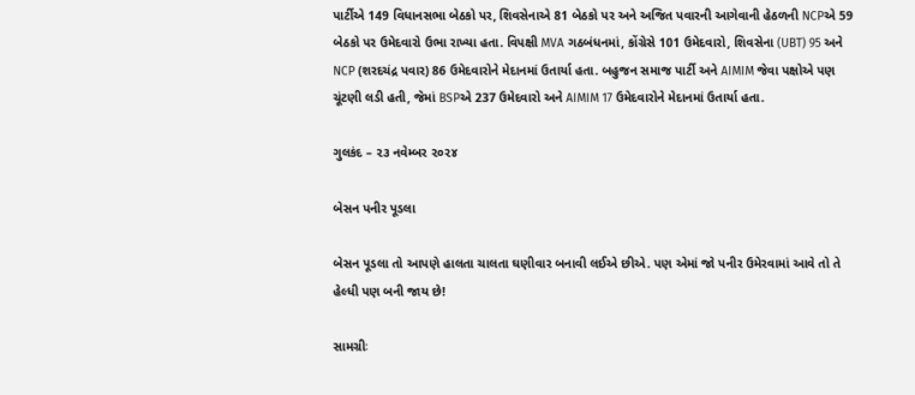પાર્ટીએ 149 વિધાનસભા બેઠકો પર, શિવસેનાએ 81 બેઠકો પર અને અજિત પવારની આગેવાની હેઠળની NCPએ 59 બેઠકો પર ઉમેદવારો ઉભા રાખ્યા હતા. વિપક્ષી MVA ગઠબંધનમાં, કોંગ્રેસે 101 ઉમેદવારો, શિવસેના (UBT) 95 અને NCP (શરદચંદ્ર પવાર) 86 ઉમેદવારોને મેદાનમાં ઉતાર્યા હતા. બહુજન સમાજ પાર્ટી અને AIMIM જેવા પક્ષોએ પણ ચૂંટણી લડી હતી, જેમાં BSPએ 237 ઉમેદવારો અને AIMIM 17 ઉમેદવારોને મેદાનમાં ઉતાર્યા હતા.

ગુલકંદ – ૨૩ નવેમ્બર ૨૦૨૪

બેસન પનીર પૂડલા

બેસન પૂડલા તો આપણે હાલતા ચાલતા ઘણીવાર બનાવી લઈએ છીએ. પણ એમાં જો પનીર ઉમેરવામાં આવે તો તે હેલ્ધી પણ બની જાય છે!

સામગ્રીઃ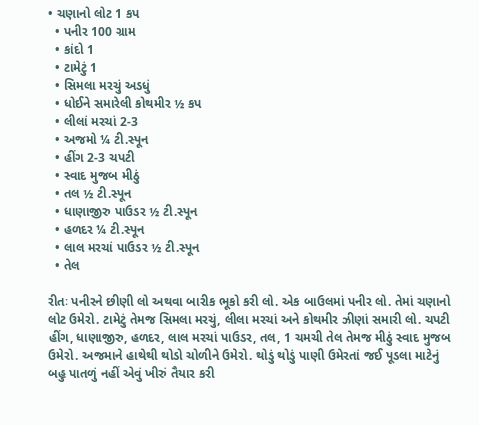• ચણાનો લોટ 1 કપ
  • પનીર 100 ગ્રામ
  • કાંદો 1
  • ટામેટું 1
  • સિમલા મરચું અડધું
  • ધોઈને સમારેલી કોથમીર ½ કપ
  • લીલાં મરચાં 2-3
  • અજમો ¼ ટી.સ્પૂન
  • હીંગ 2-3 ચપટી
  • સ્વાદ મુજબ મીઠું
  • તલ ½ ટી.સ્પૂન
  • ધાણાજીરુ પાઉડર ½ ટી.સ્પૂન
  • હળદર ¼ ટી.સ્પૂન
  • લાલ મરચાં પાઉડર ½ ટી.સ્પૂન
  • તેલ

રીતઃ પનીરને છીણી લો અથવા બારીક ભૂકો કરી લો. એક બાઉલમાં પનીર લો. તેમાં ચણાનો લોટ ઉમેરો. ટામેટું તેમજ સિમલા મરચું, લીલા મરચાં અને કોથમીર ઝીણાં સમારી લો. ચપટી હીંગ, ધાણાજીરુ, હળદર, લાલ મરચાં પાઉડર, તલ, 1 ચમચી તેલ તેમજ મીઠું સ્વાદ મુજબ ઉમેરો. અજમાને હાથેથી થોડો ચોળીને ઉમેરો. થોડું થોડું પાણી ઉમેરતાં જઈ પૂડલા માટેનું બહુ પાતળું નહીં એવું ખીરું તૈયાર કરી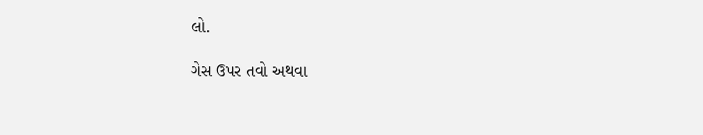લો.

ગેસ ઉપર તવો અથવા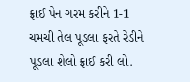ફ્રાઈ પેન ગરમ કરીને 1-1 ચમચી તેલ પૂડલા ફરતે રેડીને પૂડલા શેલો ફ્રાઈ કરી લો.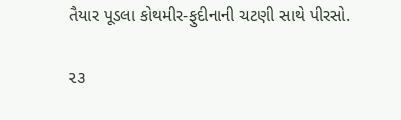તૈયાર પૂડલા કોથમીર-ફુદીનાની ચટણી સાથે પીરસો.

૨૩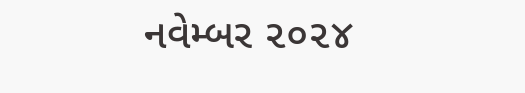નવેમ્બર ૨૦૨૪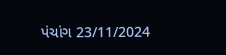પંચાંગ 23/11/2024